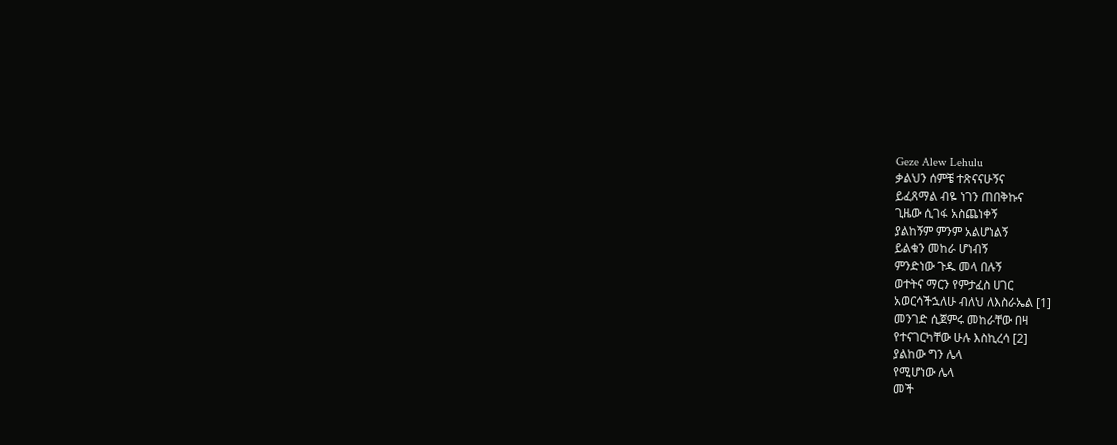Geze Alew Lehulu
ቃልህን ሰምቼ ተጽናናሁኝና
ይፈጸማል ብዬ ነገን ጠበቅኩና
ጊዜው ሲገፋ አስጨነቀኝ
ያልከኝም ምንም አልሆነልኝ
ይልቁን መከራ ሆነብኝ
ምንድነው ጉዱ መላ በሉኝ
ወተትና ማርን የምታፈስ ሀገር
አወርሳችኋለሁ ብለህ ለእስራኤል [1]
መንገድ ሲጀምሩ መከራቸው በዛ
የተናገርካቸው ሁሉ እስኪረሳ [2]
ያልከው ግን ሌላ
የሚሆነው ሌላ
መች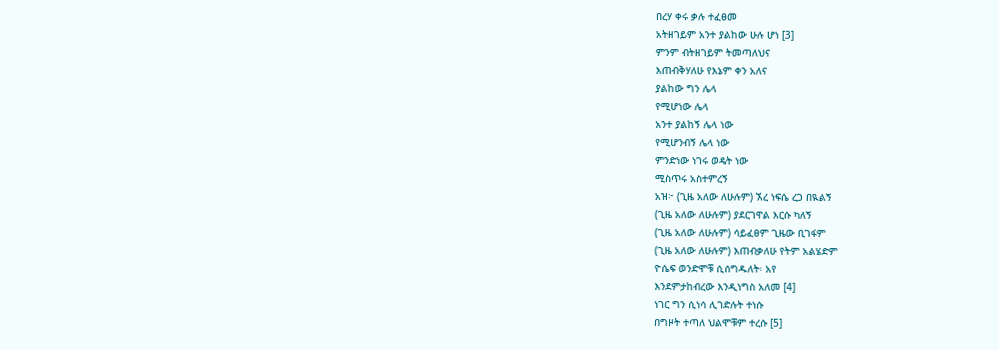በረሃ ቀሩ ቃሉ ተፈፀመ
አትዘገይም አንተ ያልከው ሁሉ ሆነ [3]
ምንም ብትዘገይም ትመጣለህና
እጠብቅሃለሁ የእኔም ቀን አለና
ያልከው ግን ሌላ
የሚሆነው ሌላ
አንተ ያልከኝ ሌላ ነው
የሚሆንብኝ ሌላ ነው
ምንድነው ነገሩ ወዴት ነው
ሚስጥሩ አስተምረኝ
አዝ፦ (ጊዜ አለው ለሁሉም) ኧረ ነፍሴ ረጋ በዪልኝ
(ጊዜ አለው ለሁሉም) ያደርገዋል እርሱ ካለኝ
(ጊዜ አለው ለሁሉም) ሳይፈፀም ጊዜው ቢገፋም
(ጊዜ አለው ለሁሉም) እጠብቃለሁ የትም አልሄድም
ዮሴፍ ወንድሞቹ ሲሰግዱለት፡ አየ
እንደምታከብረው እንዲነግስ አለመ [4]
ነገር ግን ሲነሳ ሊገድሉት ተነሱ
በግዞት ተጣለ ህልሞቹም ተረሱ [5]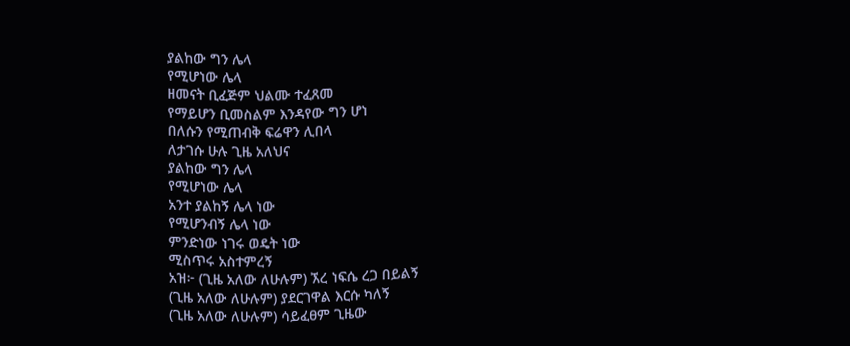ያልከው ግን ሌላ
የሚሆነው ሌላ
ዘመናት ቢፈጅም ህልሙ ተፈጸመ
የማይሆን ቢመስልም እንዳየው ግን ሆነ
በለሱን የሚጠብቅ ፍሬዋን ሊበላ
ለታገሱ ሁሉ ጊዜ አለህና
ያልከው ግን ሌላ
የሚሆነው ሌላ
አንተ ያልከኝ ሌላ ነው
የሚሆንብኝ ሌላ ነው
ምንድነው ነገሩ ወዴት ነው
ሚስጥሩ አስተምረኝ
አዝ፦ (ጊዜ አለው ለሁሉም) ኧረ ነፍሴ ረጋ በይልኝ
(ጊዜ አለው ለሁሉም) ያደርገዋል እርሱ ካለኝ
(ጊዜ አለው ለሁሉም) ሳይፈፀም ጊዜው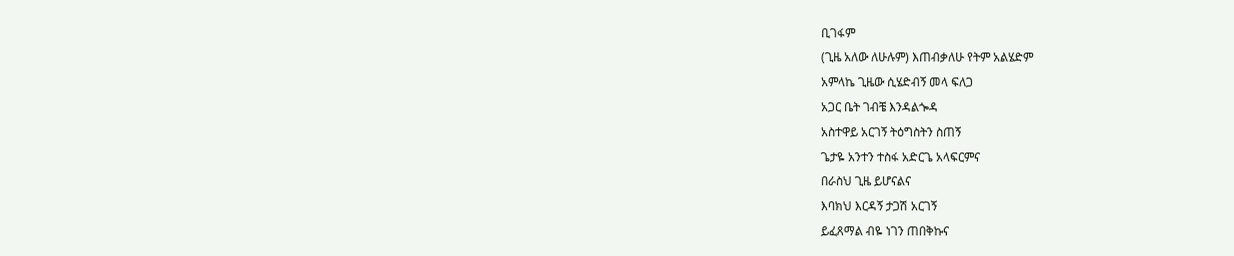ቢገፋም
(ጊዜ አለው ለሁሉም) እጠብቃለሁ የትም አልሄድም
አምላኬ ጊዜው ሲሄድብኝ መላ ፍለጋ
አጋር ቤት ገብቼ እንዳልጐዳ
አስተዋይ አርገኝ ትዕግስትን ስጠኝ
ጌታዬ አንተን ተስፋ አድርጌ አላፍርምና
በራስህ ጊዜ ይሆናልና
እባክህ እርዳኝ ታጋሽ አርገኝ
ይፈጸማል ብዬ ነገን ጠበቅኩና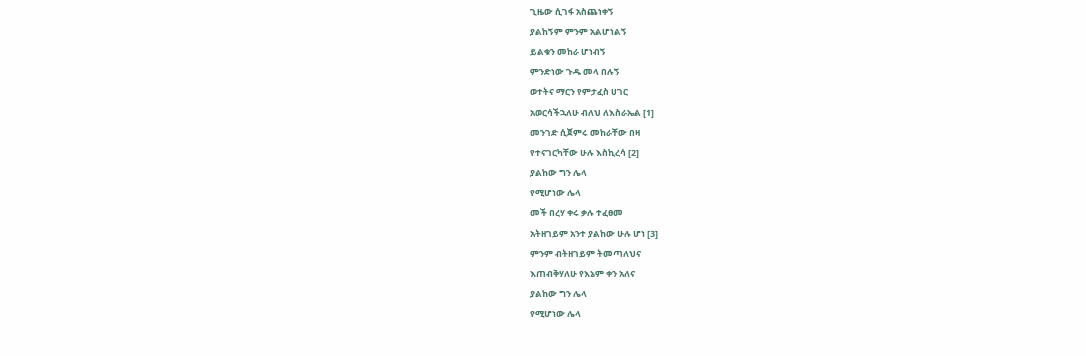ጊዜው ሲገፋ አስጨነቀኝ
ያልከኝም ምንም አልሆነልኝ
ይልቁን መከራ ሆነብኝ
ምንድነው ጉዱ መላ በሉኝ
ወተትና ማርን የምታፈስ ሀገር
አወርሳችኋለሁ ብለህ ለእስራኤል [1]
መንገድ ሲጀምሩ መከራቸው በዛ
የተናገርካቸው ሁሉ እስኪረሳ [2]
ያልከው ግን ሌላ
የሚሆነው ሌላ
መች በረሃ ቀሩ ቃሉ ተፈፀመ
አትዘገይም አንተ ያልከው ሁሉ ሆነ [3]
ምንም ብትዘገይም ትመጣለህና
እጠብቅሃለሁ የእኔም ቀን አለና
ያልከው ግን ሌላ
የሚሆነው ሌላ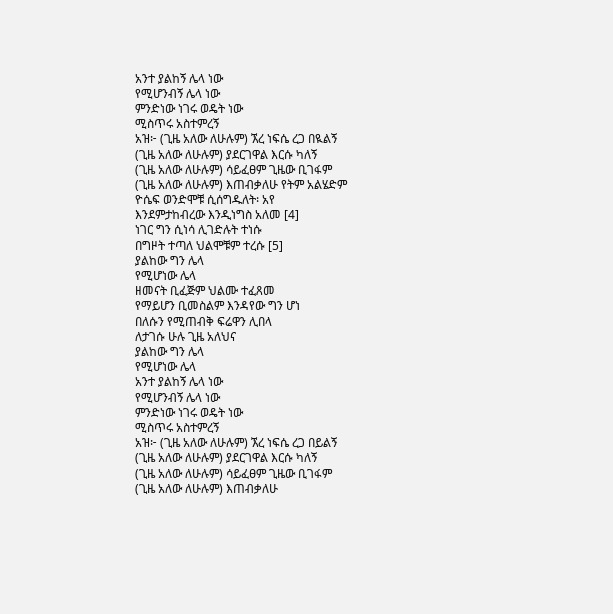አንተ ያልከኝ ሌላ ነው
የሚሆንብኝ ሌላ ነው
ምንድነው ነገሩ ወዴት ነው
ሚስጥሩ አስተምረኝ
አዝ፦ (ጊዜ አለው ለሁሉም) ኧረ ነፍሴ ረጋ በዪልኝ
(ጊዜ አለው ለሁሉም) ያደርገዋል እርሱ ካለኝ
(ጊዜ አለው ለሁሉም) ሳይፈፀም ጊዜው ቢገፋም
(ጊዜ አለው ለሁሉም) እጠብቃለሁ የትም አልሄድም
ዮሴፍ ወንድሞቹ ሲሰግዱለት፡ አየ
እንደምታከብረው እንዲነግስ አለመ [4]
ነገር ግን ሲነሳ ሊገድሉት ተነሱ
በግዞት ተጣለ ህልሞቹም ተረሱ [5]
ያልከው ግን ሌላ
የሚሆነው ሌላ
ዘመናት ቢፈጅም ህልሙ ተፈጸመ
የማይሆን ቢመስልም እንዳየው ግን ሆነ
በለሱን የሚጠብቅ ፍሬዋን ሊበላ
ለታገሱ ሁሉ ጊዜ አለህና
ያልከው ግን ሌላ
የሚሆነው ሌላ
አንተ ያልከኝ ሌላ ነው
የሚሆንብኝ ሌላ ነው
ምንድነው ነገሩ ወዴት ነው
ሚስጥሩ አስተምረኝ
አዝ፦ (ጊዜ አለው ለሁሉም) ኧረ ነፍሴ ረጋ በይልኝ
(ጊዜ አለው ለሁሉም) ያደርገዋል እርሱ ካለኝ
(ጊዜ አለው ለሁሉም) ሳይፈፀም ጊዜው ቢገፋም
(ጊዜ አለው ለሁሉም) እጠብቃለሁ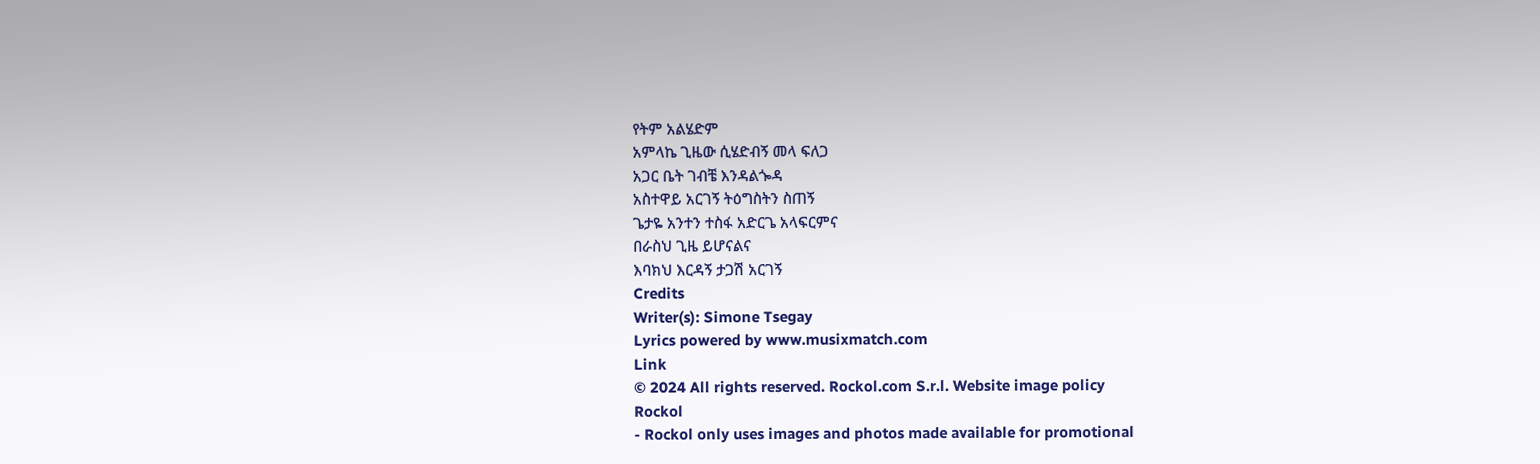የትም አልሄድም
አምላኬ ጊዜው ሲሄድብኝ መላ ፍለጋ
አጋር ቤት ገብቼ እንዳልጐዳ
አስተዋይ አርገኝ ትዕግስትን ስጠኝ
ጌታዬ አንተን ተስፋ አድርጌ አላፍርምና
በራስህ ጊዜ ይሆናልና
እባክህ እርዳኝ ታጋሽ አርገኝ
Credits
Writer(s): Simone Tsegay
Lyrics powered by www.musixmatch.com
Link
© 2024 All rights reserved. Rockol.com S.r.l. Website image policy
Rockol
- Rockol only uses images and photos made available for promotional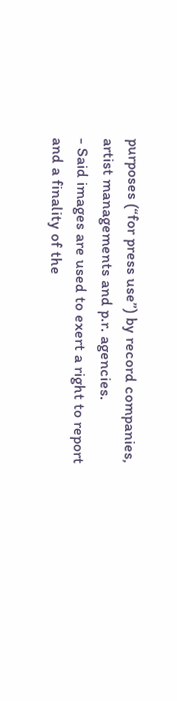purposes (“for press use”) by record companies, artist managements and p.r. agencies.
- Said images are used to exert a right to report and a finality of the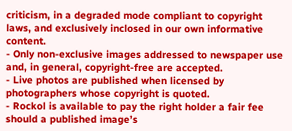criticism, in a degraded mode compliant to copyright laws, and exclusively inclosed in our own informative content.
- Only non-exclusive images addressed to newspaper use and, in general, copyright-free are accepted.
- Live photos are published when licensed by photographers whose copyright is quoted.
- Rockol is available to pay the right holder a fair fee should a published image’s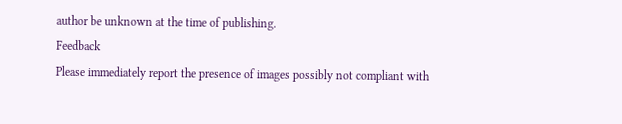author be unknown at the time of publishing.
Feedback
Please immediately report the presence of images possibly not compliant with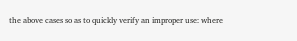the above cases so as to quickly verify an improper use: where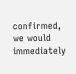confirmed, we would immediately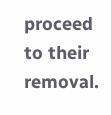proceed to their removal.